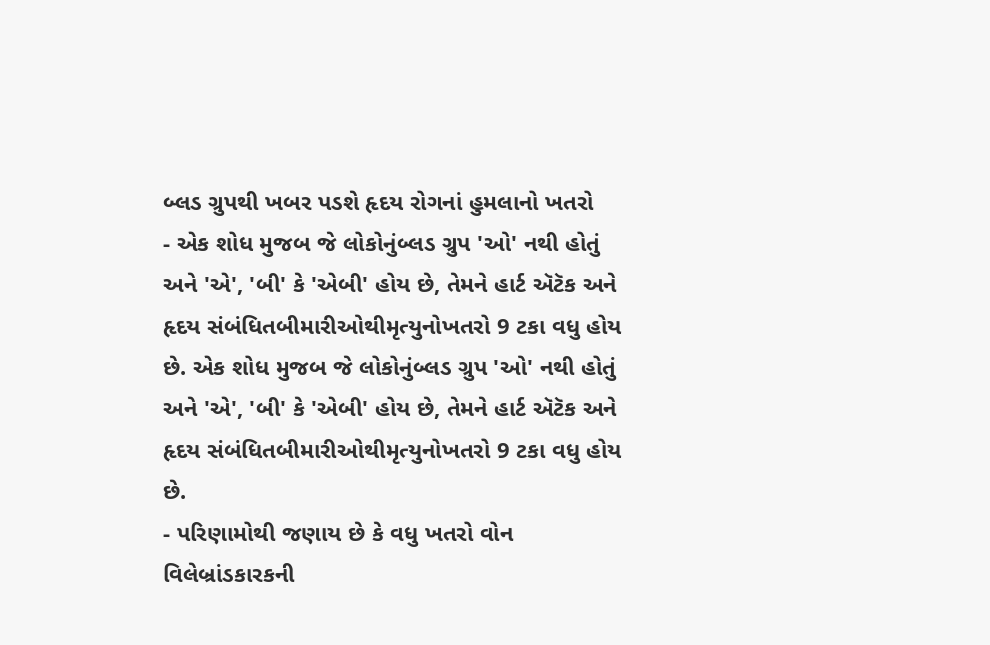બ્લડ ગ્રુપથી ખબર પડશે હૃદય રોગનાં હુમલાનો ખતરો
- એક શોધ મુજબ જે લોકોનુંબ્લડ ગ્રુપ 'ઓ' નથી હોતું અને 'એ', 'બી' કે 'એબી' હોય છે, તેમને હાર્ટ ઍટૅક અને હૃદય સંબંધિતબીમારીઓથીમૃત્યુનોખતરો 9 ટકા વધુ હોય છે. એક શોધ મુજબ જે લોકોનુંબ્લડ ગ્રુપ 'ઓ' નથી હોતું અને 'એ', 'બી' કે 'એબી' હોય છે, તેમને હાર્ટ ઍટૅક અને હૃદય સંબંધિતબીમારીઓથીમૃત્યુનોખતરો 9 ટકા વધુ હોય છે.
- પરિણામોથી જણાય છે કે વધુ ખતરો વોન વિલેબ્રાંડકારકની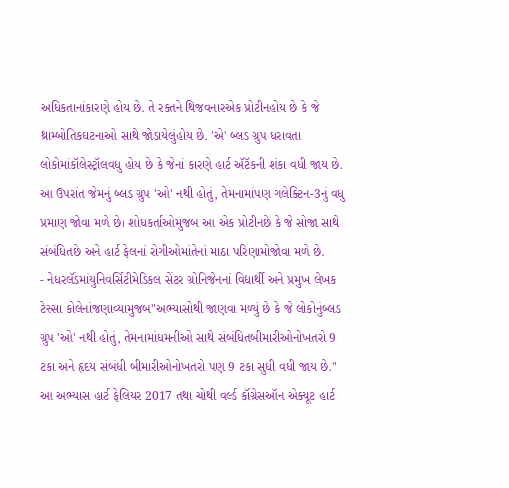અધિકતાનાંકારણે હોય છે. તે રક્તને થિજવનારએક પ્રોટીનહોય છે કે જે થ્રામ્બોતિકઘટનાઓ સાથે જોડાયેલુંહોય છે. 'એ' બ્લડ ગ્રુપ ધરાવતા લોકોમાંકૉલેસ્ટ્રૉલવધુ હોય છે કે જેનાં કારણે હાર્ટ ઍટૅકની શંકા વધી જાય છે. આ ઉપરાંત જેમનું બ્લડ ગ્રુપ 'ઓ' નથી હોતું, તેમનામાંપણ ગલેક્ટિન-3નું વધુ પ્રમાણ જોવા મળે છે। શોધકર્તાઓમુજબ આ એક પ્રોટીનછે કે જે સોજા સાથે સંબંધિતછે અને હાર્ટ ફેલનાં રોગીઓમાંતેનાં માઠા પરિણામોજોવા મળે છે.
- નેધરલૅંડમાંયુનિવર્સિટીમેડિકલ સેંટર ગ્રોનિજેનનાં વિદ્યાર્થી અને પ્રમુખ લેખક ટેસ્સા કોલેનાંજણાવ્યામુજબ"અભ્યાસોથી જાણવા મળ્યું છે કે જે લોકોનુંબ્લડ ગ્રુપ 'ઓ' નથી હોતું, તેમનામાંધમનીઓ સાથે સંબંધિતબીમારીઓનોખતરો 9 ટકા અને હૃદય સંબંધી બીમારીઓનોખતરો પણ 9 ટકા સુધી વધી જાય છે." આ અભ્યાસ હાર્ટ ફેલિયર 2017 તથા ચોથી વર્લ્ડ કૉંગ્રેસઑન એક્યૂટ હાર્ટ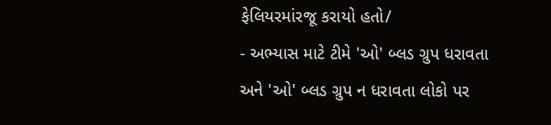ફેલિયરમાંરજૂ કરાયો હતો/
- અભ્યાસ માટે ટીમે 'ઓ' બ્લડ ગ્રુપ ધરાવતા અને 'ઓ' બ્લડ ગ્રુપ ન ધરાવતા લોકો પર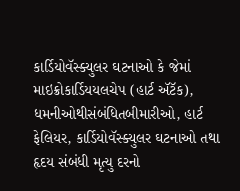કાર્ડિયોવૅસ્ક્યુલર ઘટનાઓ કે જેમાં માઇક્રોકાર્ડિયયલચેપ (હાર્ટ ઍટૅક), ધમનીઓથીસંબંધિતબીમારીઓ, હાર્ટ ફેલિયર, કાર્ડિયોવૅસ્ક્યુલર ઘટનાઓ તથા હૃદય સંબંધી મૃત્યુ દરનો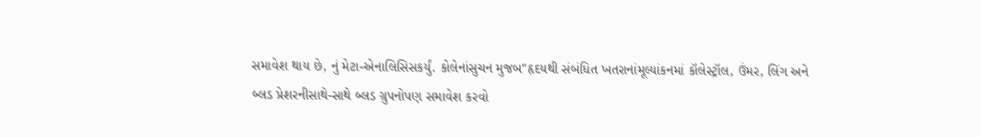સમાવેશ થાય છે, નું મેટા-એનાલિસિસકર્યું. કોલેનાંસુચન મુજબ"હૃદયથી સંબંધિત ખતરાનાંમૂલ્યાંકનમાં કૉલેસ્ટ્રૉલ, ઉંમર, લિંગ અને બ્લડ પ્રેશરનીસાથે-સાથે બ્લડ ગ્રુપનોપણ સમાવેશ કરવો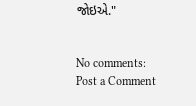જોઇએ."


No comments:
Post a Comment